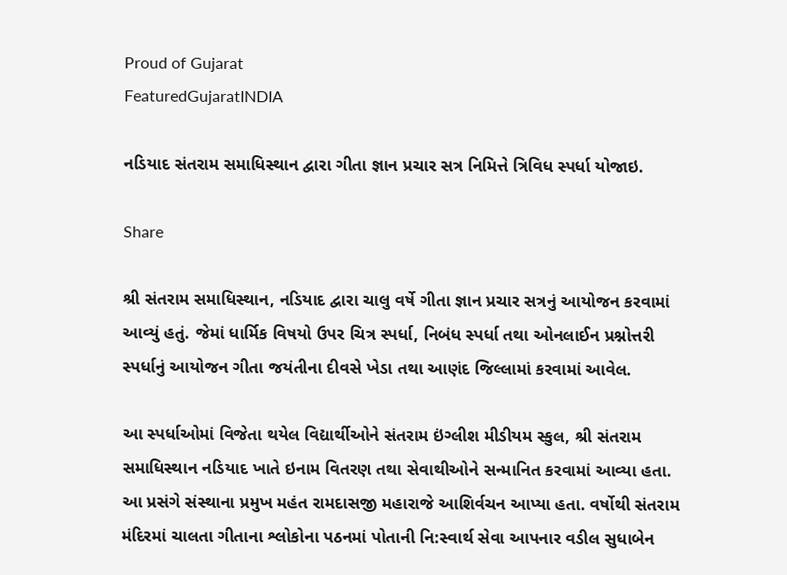Proud of Gujarat
FeaturedGujaratINDIA

નડિયાદ સંતરામ સમાધિસ્થાન દ્વારા ગીતા જ્ઞાન પ્રચાર સત્ર નિમિત્તે ત્રિવિધ સ્પર્ધા યોજાઇ.

Share

શ્રી સંતરામ સમાધિસ્થાન, નડિયાદ દ્વારા ચાલુ વર્ષે ગીતા જ્ઞાન પ્રચાર સત્રનું આયોજન કરવામાં આવ્યું હતું. જેમાં ધાર્મિક વિષયો ઉપર ચિત્ર સ્પર્ધા, નિબંધ સ્પર્ધા તથા ઓનલાઈન પ્રશ્નોત્તરી સ્પર્ધાનું આયોજન ગીતા જયંતીના દીવસે ખેડા તથા આણંદ જિલ્લામાં કરવામાં આવેલ.

આ સ્પર્ધાઓમાં વિજેતા થયેલ વિદ્યાર્થીઓને સંતરામ ઇંગ્લીશ મીડીયમ સ્કુલ, શ્રી સંતરામ સમાધિસ્થાન નડિયાદ ખાતે ઇનામ વિતરણ તથા સેવાથીઓને સન્માનિત કરવામાં આવ્યા હતા. આ પ્રસંગે સંસ્થાના પ્રમુખ મહંત રામદાસજી મહારાજે આશિર્વચન આપ્યા હતા. વર્ષોથી સંતરામ મંદિરમાં ચાલતા ગીતાના શ્લોકોના પઠનમાં પોતાની નિ:સ્વાર્થ સેવા આપનાર વડીલ સુધાબેન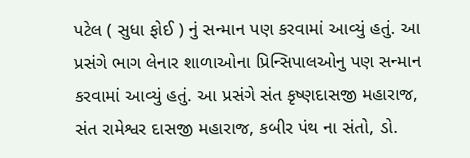પટેલ ( સુધા ફોઈ ) નું સન્માન પણ કરવામાં આવ્યું હતું. આ પ્રસંગે ભાગ લેનાર શાળાઓના પ્રિન્સિપાલઓનુ પણ સન્માન કરવામાં આવ્યું હતું. આ પ્રસંગે સંત કૃષ્ણદાસજી મહારાજ, સંત રામેશ્વર દાસજી મહારાજ, કબીર પંથ ના સંતો, ડો.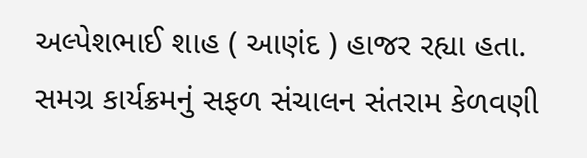અલ્પેશભાઈ શાહ ( આણંદ ) હાજર રહ્યા હતા. સમગ્ર કાર્યક્રમનું સફળ સંચાલન સંતરામ કેળવણી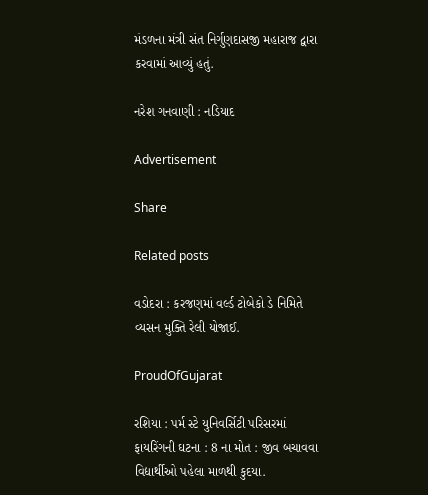મંડળના મંત્રી સંત નિર્ગુણદાસજી મહારાજ દ્વારા કરવામાં આવ્યું હતું.

નરેશ ગનવાણી : નડિયાદ

Advertisement

Share

Related posts

વડોદરા : કરજણમાં વર્લ્ડ ટોબેકો ડે નિમિતે વ્યસન મુક્તિ રેલી યોજાઈ.

ProudOfGujarat

રશિયા : પર્મ સ્ટે યુનિવર્સિટી પરિસરમાં ફાયરિંગની ઘટના : 8 ના મોત : જીવ બચાવવા વિદ્યાર્થીઓ પહેલા માળથી કુદયા.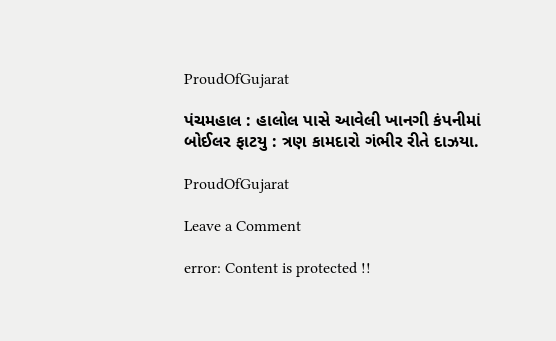ProudOfGujarat

પંચમહાલ : હાલોલ પાસે આવેલી ખાનગી કંપનીમાં બોઈલર ફાટયુ : ત્રણ કામદારો ગંભીર રીતે દાઝયા.

ProudOfGujarat

Leave a Comment

error: Content is protected !!